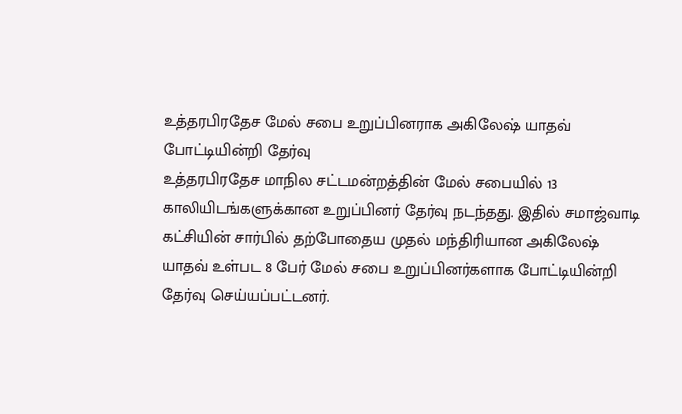உத்தரபிரதேச மேல் சபை உறுப்பினராக அகிலேஷ் யாதவ் போட்டியின்றி தேர்வு
உத்தரபிரதேச மாநில சட்டமன்றத்தின் மேல் சபையில் 13 காலியிடங்களுக்கான உறுப்பினர் தேர்வு நடந்தது. இதில் சமாஜ்வாடி கட்சியின் சார்பில் தற்போதைய முதல் மந்திரியான அகிலேஷ் யாதவ் உள்பட 8 பேர் மேல் சபை உறுப்பினர்களாக போட்டியின்றி தேர்வு செய்யப்பட்டனர்.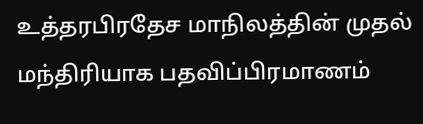உத்தரபிரதேச மாநிலத்தின் முதல் மந்திரியாக பதவிப்பிரமாணம்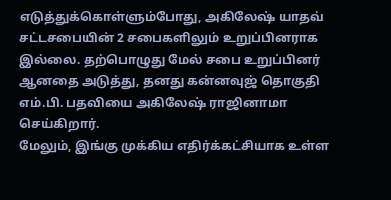எடுத்துக்கொள்ளும்போது, அகிலேஷ் யாதவ் சட்டசபையின் 2 சபைகளிலும் உறுப்பினராக இல்லை. தற்பொழுது மேல் சபை உறுப்பினர் ஆனதை அடுத்து, தனது கன்னவுஜ் தொகுதி எம்.பி. பதவியை அகிலேஷ் ராஜினாமா செய்கிறார்.
மேலும், இங்கு முக்கிய எதிர்க்கட்சியாக உள்ள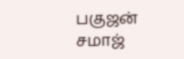பகுஜன் சமாஜ்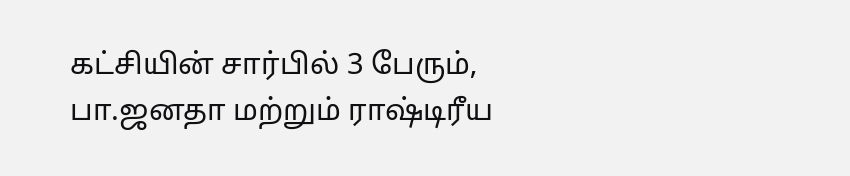கட்சியின் சார்பில் 3 பேரும், பா.ஜனதா மற்றும் ராஷ்டிரீய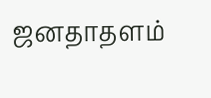ஜனதாதளம்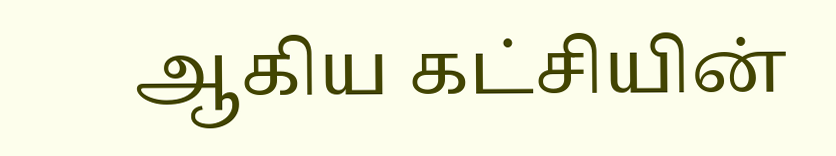ஆகிய கட்சியின்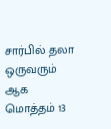சார்பில் தலா ஒருவரும் ஆக மொத்தம் 13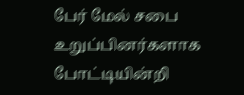பேர் மேல் சபை உறுப்பினர்களாக போட்டியின்றி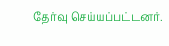தேர்வு செய்யப்பட்டனர்.